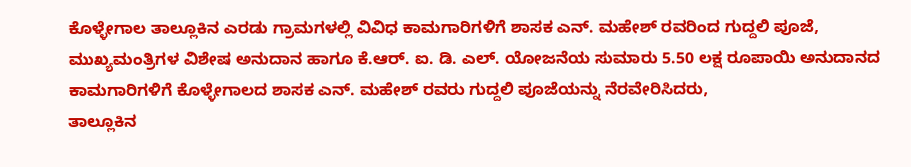ಕೊಳ್ಳೇಗಾಲ ತಾಲ್ಲೂಕಿನ ಎರಡು ಗ್ರಾಮಗಳಲ್ಲಿ ವಿವಿಧ ಕಾಮಗಾರಿಗಳಿಗೆ ಶಾಸಕ ಎನ್. ಮಹೇಶ್ ರವರಿಂದ ಗುದ್ದಲಿ ಪೂಜೆ,
ಮುಖ್ಯಮಂತ್ರಿಗಳ ವಿಶೇಷ ಅನುದಾನ ಹಾಗೂ ಕೆ.ಆರ್. ಐ. ಡಿ. ಎಲ್. ಯೋಜನೆಯ ಸುಮಾರು 5.50 ಲಕ್ಷ ರೂಪಾಯಿ ಅನುದಾನದ ಕಾಮಗಾರಿಗಳಿಗೆ ಕೊಳ್ಳೇಗಾಲದ ಶಾಸಕ ಎನ್. ಮಹೇಶ್ ರವರು ಗುದ್ದಲಿ ಪೂಜೆಯನ್ನು ನೆರವೇರಿಸಿದರು,
ತಾಲ್ಲೂಕಿನ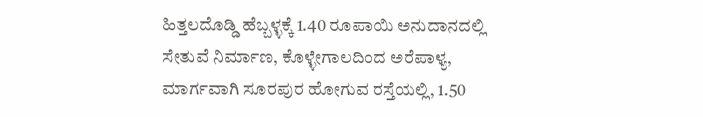ಹಿತ್ತಲದೊಡ್ಡಿ ಹೆಬ್ಬಳ್ಳಕ್ಕೆ 1.40 ರೂಪಾಯಿ ಅನುದಾನದಲ್ಲಿ ಸೇತುವೆ ನಿರ್ಮಾಣ, ಕೊಳ್ಳೇಗಾಲದಿಂದ ಅರೆಪಾಳ್ಯ, ಮಾರ್ಗವಾಗಿ ಸೂರಪುರ ಹೋಗುವ ರಸ್ತೆಯಲ್ಲಿ, 1.50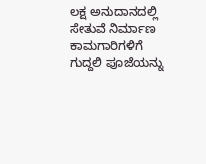ಲಕ್ಷ ಅನುದಾನದಲ್ಲಿ ಸೇತುವೆ ನಿರ್ಮಾಣ ಕಾಮಗಾರಿಗಳಿಗೆ ಗುದ್ದಲಿ ಪೂಜೆಯನ್ನು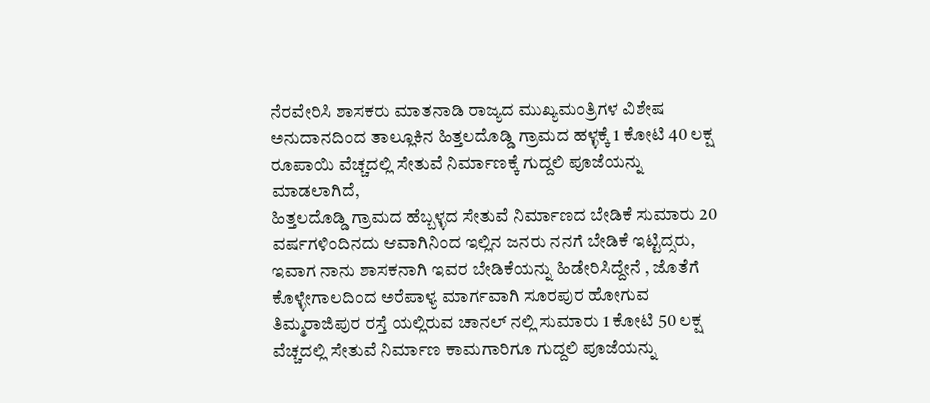ನೆರವೇರಿಸಿ ಶಾಸಕರು ಮಾತನಾಡಿ ರಾಜ್ಯದ ಮುಖ್ಯಮಂತ್ರಿಗಳ ವಿಶೇಷ ಅನುದಾನದಿಂದ ತಾಲ್ಲೂಕಿನ ಹಿತ್ತಲದೊಡ್ಡಿ ಗ್ರಾಮದ ಹಳ್ಳಕ್ಕೆ 1 ಕೋಟಿ 40 ಲಕ್ಷ ರೂಪಾಯಿ ವೆಚ್ಚದಲ್ಲಿ ಸೇತುವೆ ನಿರ್ಮಾಣಕ್ಕೆ ಗುದ್ದಲಿ ಪೂಜೆಯನ್ನು ಮಾಡಲಾಗಿದೆ,
ಹಿತ್ತಲದೊಡ್ಡಿ ಗ್ರಾಮದ ಹೆಬ್ಬಳ್ಳದ ಸೇತುವೆ ನಿರ್ಮಾಣದ ಬೇಡಿಕೆ ಸುಮಾರು 20 ವರ್ಷಗಳಿಂದಿನದು ಆವಾಗಿನಿಂದ ಇಲ್ಲಿನ ಜನರು ನನಗೆ ಬೇಡಿಕೆ ಇಟ್ಟಿದ್ಸರು, ಇವಾಗ ನಾನು ಶಾಸಕನಾಗಿ ಇವರ ಬೇಡಿಕೆಯನ್ನು ಹಿಡೇರಿಸಿದ್ದೇನೆ , ಜೊತೆಗೆ ಕೊಳ್ಳೇಗಾಲದಿಂದ ಅರೆಪಾಳ್ಯ ಮಾರ್ಗವಾಗಿ ಸೂರಪುರ ಹೋಗುವ ತಿಮ್ಮರಾಜಿಪುರ ರಸ್ತೆ ಯಲ್ಲಿರುವ ಚಾನಲ್ ನಲ್ಲಿ ಸುಮಾರು 1 ಕೋಟಿ 50 ಲಕ್ಷ ವೆಚ್ಚದಲ್ಲಿ ಸೇತುವೆ ನಿರ್ಮಾಣ ಕಾಮಗಾರಿಗೂ ಗುದ್ದಲಿ ಪೂಜೆಯನ್ನು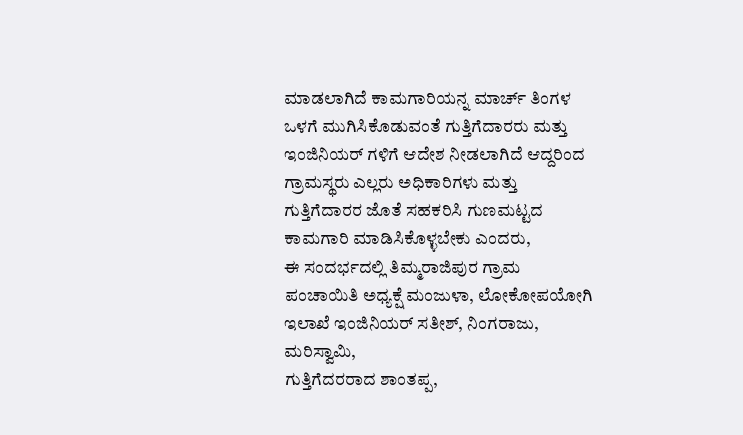ಮಾಡಲಾಗಿದೆ ಕಾಮಗಾರಿಯನ್ನ ಮಾರ್ಚ್ ತಿಂಗಳ ಒಳಗೆ ಮುಗಿಸಿಕೊಡುವಂತೆ ಗುತ್ತಿಗೆದಾರರು ಮತ್ತು ಇಂಜಿನಿಯರ್ ಗಳಿಗೆ ಆದೇಶ ನೀಡಲಾಗಿದೆ ಆದ್ದರಿಂದ ಗ್ರಾಮಸ್ಥರು ಎಲ್ಲರು ಅಧಿಕಾರಿಗಳು ಮತ್ತು ಗುತ್ತಿಗೆದಾರರ ಜೊತೆ ಸಹಕರಿಸಿ ಗುಣಮಟ್ಟದ ಕಾಮಗಾರಿ ಮಾಡಿಸಿಕೊಳ್ಳಬೇಕು ಎಂದರು,
ಈ ಸಂದರ್ಭದಲ್ಲಿ ತಿಮ್ಮರಾಜಿಪುರ ಗ್ರಾಮ ಪಂಚಾಯಿತಿ ಅಧ್ಯಕ್ಷೆ ಮಂಜುಳಾ, ಲೋಕೋಪಯೋಗಿ ಇಲಾಖೆ ಇಂಜಿನಿಯರ್ ಸತೀಶ್, ನಿಂಗರಾಜು, ಮರಿಸ್ವಾಮಿ,
ಗುತ್ತಿಗೆದರರಾದ ಶಾಂತಪ್ಪ,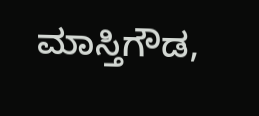ಮಾಸ್ತಿಗೌಡ,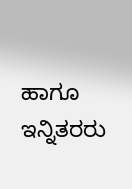ಹಾಗೂ ಇನ್ನಿತರರು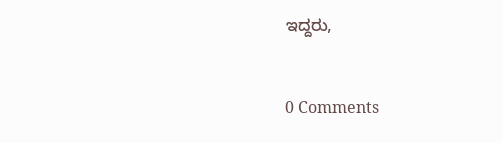ಇದ್ದರು,


0 Comments